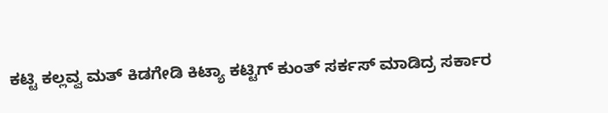ಕಟ್ಟಿ ಕಲ್ಲವ್ವ ಮತ್ ಕಿಡಗೇಡಿ ಕಿಟ್ಯಾ ಕಟ್ಟಿಗ್ ಕುಂತ್ ಸರ್ಕಸ್ ಮಾಡಿದ್ರ ಸರ್ಕಾರ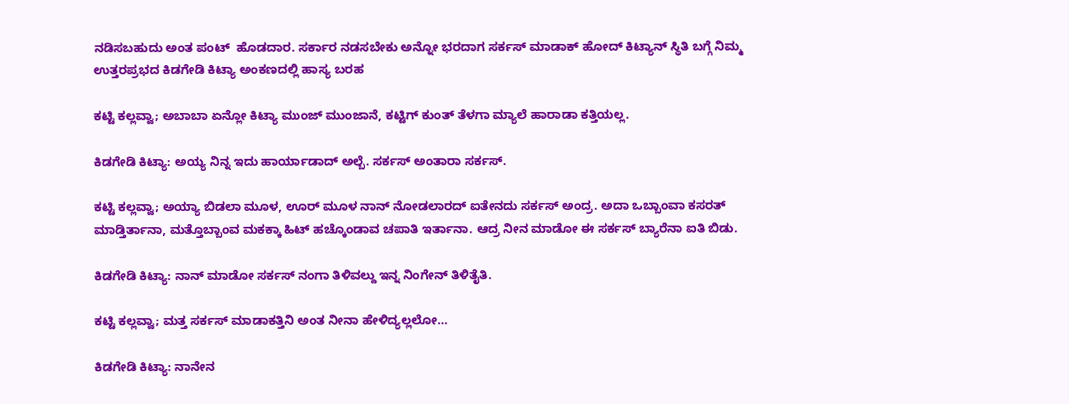ನಡಿಸಬಹುದು ಅಂತ ಪಂಟ್  ಹೊಡದಾರ. ಸರ್ಕಾರ ನಡಸಬೇಕು ಅನ್ನೋ ಭರದಾಗ ಸರ್ಕಸ್ ಮಾಡಾಕ್ ಹೋದ್ ಕಿಟ್ಯಾನ್ ಸ್ಥಿತಿ ಬಗ್ಗೆ ನಿಮ್ಮ ಉತ್ತರಪ್ರಭದ ಕಿಡಗೇಡಿ ಕಿಟ್ಯಾ ಅಂಕಣದಲ್ಲಿ ಹಾಸ್ಯ ಬರಹ

ಕಟ್ಟಿ ಕಲ್ಲವ್ವಾ; ಅಬಾಬಾ ಏನ್ಲೋ ಕಿಟ್ಯಾ ಮುಂಜ್ ಮುಂಜಾನೆ, ಕಟ್ಟಿಗ್ ಕುಂತ್ ತೆಳಗಾ ಮ್ಯಾಲೆ ಹಾರಾಡಾ ಕತ್ತಿಯಲ್ಲ.

ಕಿಡಗೇಡಿ ಕಿಟ್ಯಾ: ಅಯ್ಯ ನಿನ್ನ ಇದು ಹಾರ್ಯಾಡಾದ್ ಅಲ್ಬೆ. ಸರ್ಕಸ್ ಅಂತಾರಾ ಸರ್ಕಸ್.

ಕಟ್ಟಿ ಕಲ್ಲವ್ವಾ; ಅಯ್ಯಾ ಬಿಡಲಾ ಮೂಳ, ಊರ್ ಮೂಳ ನಾನ್ ನೋಡಲಾರದ್ ಐತೇನದು ಸರ್ಕಸ್ ಅಂದ್ರ. ಅದಾ ಒಬ್ಬಾಂವಾ ಕಸರತ್ ಮಾಡ್ತಿರ್ತಾನಾ, ಮತ್ತೊಬ್ಬಾಂವ ಮಕಕ್ಕಾ ಹಿಟ್ ಹಚ್ಕೊಂಡಾವ ಚಪಾತಿ ಇರ್ತಾನಾ. ಆದ್ರ ನೀನ ಮಾಡೋ ಈ ಸರ್ಕಸ್ ಬ್ಯಾರೆನಾ ಐತಿ ಬಿಡು.

ಕಿಡಗೇಡಿ ಕಿಟ್ಯಾ: ನಾನ್ ಮಾಡೋ ಸರ್ಕಸ್ ನಂಗಾ ತಿಳಿವಲ್ದು ಇನ್ನ ನಿಂಗೇನ್ ತಿಳಿತೈತಿ.

ಕಟ್ಟಿ ಕಲ್ಲವ್ವಾ; ಮತ್ತ ಸರ್ಕಸ್ ಮಾಡಾಕತ್ತಿನಿ ಅಂತ ನೀನಾ ಹೇಳಿದ್ಯಲ್ಲಲೋ…

ಕಿಡಗೇಡಿ ಕಿಟ್ಯಾ: ನಾನೇನ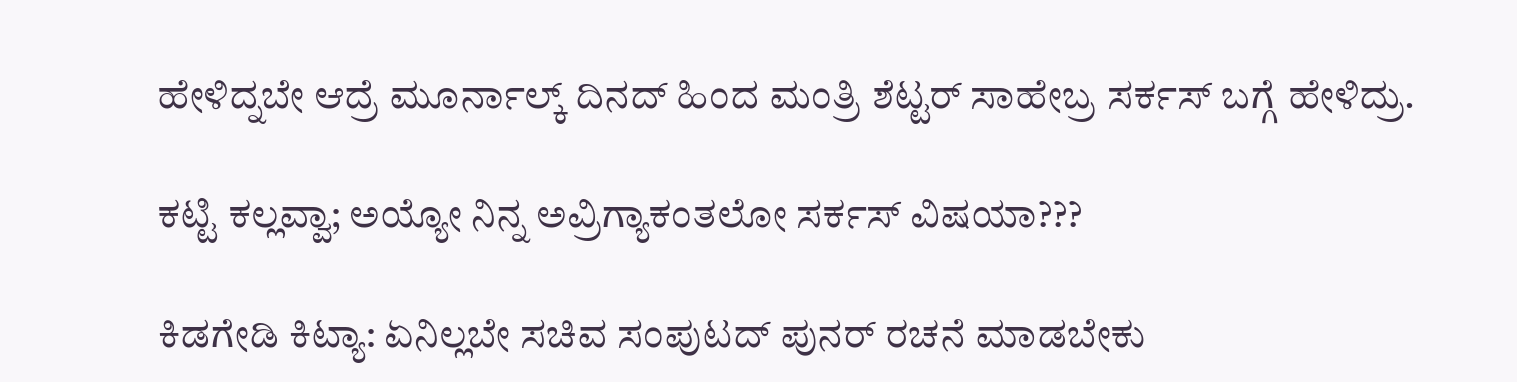ಹೇಳಿದ್ನಬೇ ಆದ್ರೆ ಮೂರ್ನಾಲ್ಕ್ ದಿನದ್ ಹಿಂದ ಮಂತ್ರಿ ಶೆಟ್ಟರ್ ಸಾಹೇಬ್ರ ಸರ್ಕಸ್ ಬಗ್ಗೆ ಹೇಳಿದ್ರು.

ಕಟ್ಟಿ ಕಲ್ಲವ್ವಾ; ಅಯ್ಯೋ ನಿನ್ನ ಅವ್ರಿಗ್ಯಾಕಂತಲೋ ಸರ್ಕಸ್ ವಿಷಯಾ???

ಕಿಡಗೇಡಿ ಕಿಟ್ಯಾ: ಏನಿಲ್ಲಬೇ ಸಚಿವ ಸಂಪುಟದ್ ಪುನರ್ ರಚನೆ ಮಾಡಬೇಕು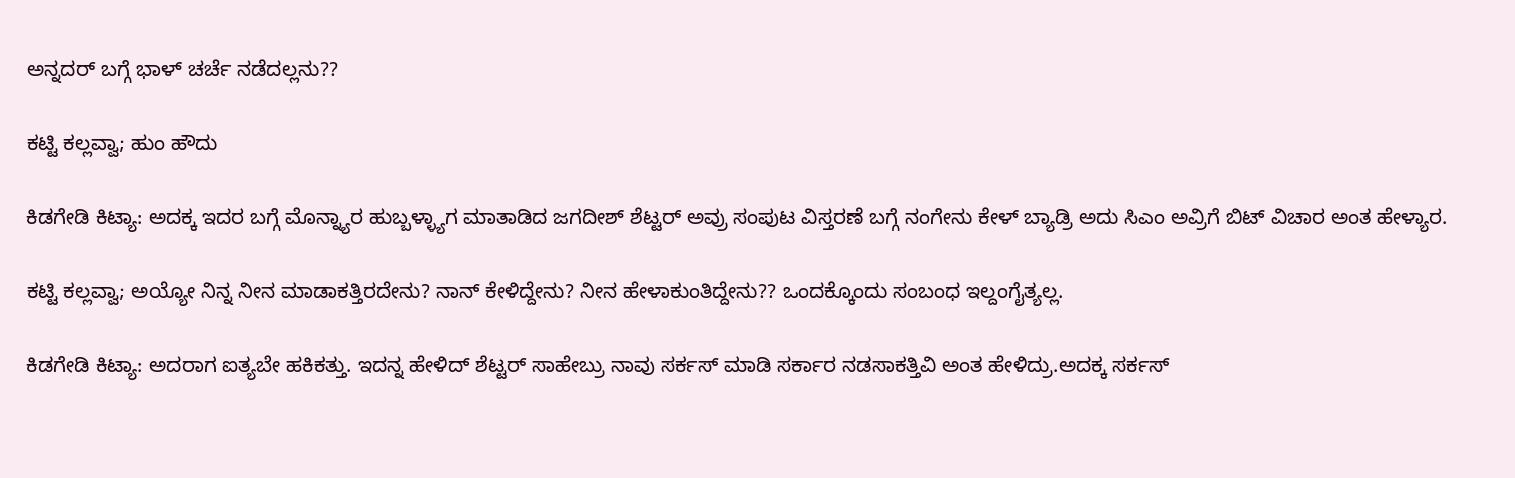ಅನ್ನದರ್ ಬಗ್ಗೆ ಭಾಳ್ ಚರ್ಚೆ ನಡೆದಲ್ಲನು??

ಕಟ್ಟಿ ಕಲ್ಲವ್ವಾ; ಹುಂ ಹೌದು

ಕಿಡಗೇಡಿ ಕಿಟ್ಯಾ: ಅದಕ್ಕ ಇದರ ಬಗ್ಗೆ ಮೊನ್ನ್ಯಾರ ಹುಬ್ಬಳ್ಳ್ಯಾಗ ಮಾತಾಡಿದ ಜಗದೀಶ್ ಶೆಟ್ಟರ್ ಅವ್ರು ಸಂಪುಟ ವಿಸ್ತರಣೆ ಬಗ್ಗೆ ನಂಗೇನು ಕೇಳ್ ಬ್ಯಾಡ್ರಿ ಅದು ಸಿಎಂ ಅವ್ರಿಗೆ ಬಿಟ್ ವಿಚಾರ ಅಂತ ಹೇಳ್ಯಾರ.

ಕಟ್ಟಿ ಕಲ್ಲವ್ವಾ; ಅಯ್ಯೋ ನಿನ್ನ ನೀನ ಮಾಡಾಕತ್ತಿರದೇನು? ನಾನ್ ಕೇಳಿದ್ದೇನು? ನೀನ ಹೇಳಾಕುಂತಿದ್ದೇನು?? ಒಂದಕ್ಕೊಂದು ಸಂಬಂಧ ಇಲ್ದಂಗೈತ್ಯಲ್ಲ.

ಕಿಡಗೇಡಿ ಕಿಟ್ಯಾ: ಅದರಾಗ ಐತ್ಯಬೇ ಹಕಿಕತ್ತು. ಇದನ್ನ ಹೇಳಿದ್ ಶೆಟ್ಟರ್ ಸಾಹೇಬ್ರು ನಾವು ಸರ್ಕಸ್ ಮಾಡಿ ಸರ್ಕಾರ ನಡಸಾಕತ್ತಿವಿ ಅಂತ ಹೇಳಿದ್ರು.ಅದಕ್ಕ ಸರ್ಕಸ್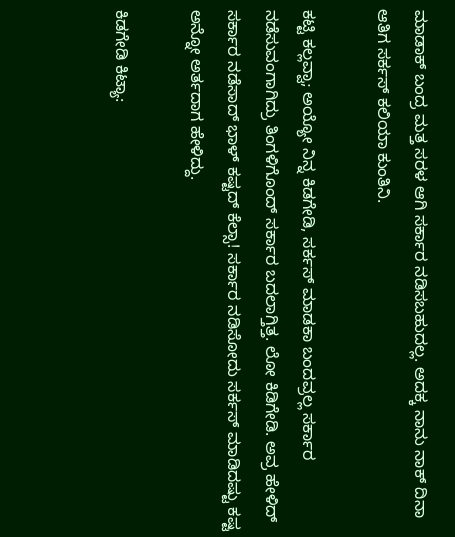ಮಾಡಾಕ್ ಬಂದ್ರ ಮತ್ತ ಸರಳ ಆಗಿ ಸರ್ಕಾರ ನಡಿಸಬಹುದಲ್ಲ. ಅದಕ್ಕ ನಾನು ನಾಕ್ ದಿನಾ ಆತಿಗ ಸರ್ಕಸ್ ಕಲಿಯಾ ಕುಂತಿನಿ.

ಕಟ್ಟಿ ಕಲ್ಲವ್ವಾ; ಅಯ್ಯೋ ನಿನ್ನ ಕಿಡಗೇಡಿ, ಸರ್ಕಸ್ ಮಾಡಕಾ ಬಂದವ್ರಲ್ಲ ಸರ್ಕಾರ ನಡೆಸುವಂಗಾಗಿದ್ರು ತಿಂಗಳಿಗೊಂದ್ ಸರ್ಕಾರ ಬದಲಾಗ್ತಿತ್ತ. ಲೋ ಕಿಡಿಗೇಡಿ. ಅವ್ರ ಹೇಳಿದ್ ಸರ್ಕಾರ ನಡೆಸಾದ್ ಭಾಳ್ ಕಷ್ಟದ್ ಕೆಲ್ಸಾ! ಸರ್ಕಾರ ನಡಿಸೋದು ಸರ್ಕಸ್ ಮಾಡಿದಷ್ಟು ಕಷ್ಟ ಅನ್ನೋ ಅರ್ತದಾಗ ಹೇಳಿದ್ದು.

ಕಿಡಗೇಡಿ ಕಿಟ್ಯಾ: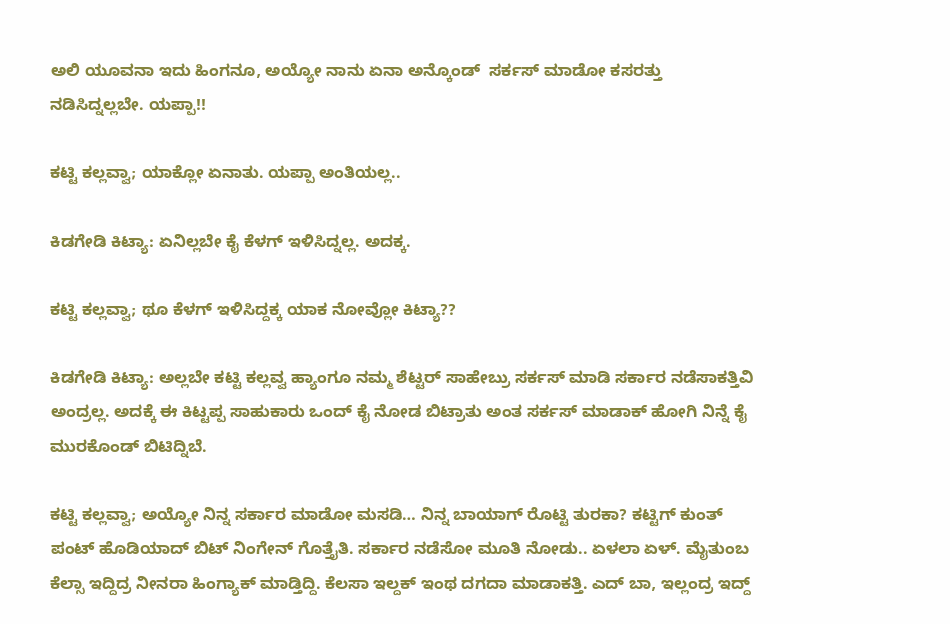ಅಲಿ ಯೂವನಾ ಇದು ಹಿಂಗನೂ, ಅಯ್ಯೋ ನಾನು ಏನಾ ಅನ್ಕೊಂಡ್  ಸರ್ಕಸ್ ಮಾಡೋ ಕಸರತ್ತು ನಡಿಸಿದ್ನಲ್ಲಬೇ. ಯಪ್ಪಾ!!

ಕಟ್ಟಿ ಕಲ್ಲವ್ವಾ; ಯಾಕ್ಲೋ ಏನಾತು. ಯಪ್ಪಾ ಅಂತಿಯಲ್ಲ..

ಕಿಡಗೇಡಿ ಕಿಟ್ಯಾ: ಏನಿಲ್ಲಬೇ ಕೈ ಕೆಳಗ್ ಇಳಿಸಿದ್ನಲ್ಲ. ಅದಕ್ಕ.

ಕಟ್ಟಿ ಕಲ್ಲವ್ವಾ; ಥೂ ಕೆಳಗ್ ಇಳಿಸಿದ್ದಕ್ಕ ಯಾಕ ನೋವ್ಲೋ ಕಿಟ್ಯಾ??

ಕಿಡಗೇಡಿ ಕಿಟ್ಯಾ: ಅಲ್ಲಬೇ ಕಟ್ಟಿ ಕಲ್ಲವ್ವ ಹ್ಯಾಂಗೂ ನಮ್ಮ ಶೆಟ್ಟರ್ ಸಾಹೇಬ್ರು ಸರ್ಕಸ್ ಮಾಡಿ ಸರ್ಕಾರ ನಡೆಸಾಕತ್ತಿವಿ ಅಂದ್ರಲ್ಲ. ಅದಕ್ಕೆ ಈ ಕಿಟ್ಟಪ್ಪ ಸಾಹುಕಾರು ಒಂದ್ ಕೈ ನೋಡ ಬಿಟ್ರಾತು ಅಂತ ಸರ್ಕಸ್ ಮಾಡಾಕ್ ಹೋಗಿ ನಿನ್ನೆ ಕೈ ಮುರಕೊಂಡ್ ಬಿಟಿದ್ನಿಬೆ.

ಕಟ್ಟಿ ಕಲ್ಲವ್ವಾ; ಅಯ್ಯೋ ನಿನ್ನ ಸರ್ಕಾರ ಮಾಡೋ ಮಸಡಿ… ನಿನ್ನ ಬಾಯಾಗ್ ರೊಟ್ಟಿ ತುರಕಾ? ಕಟ್ಟಿಗ್ ಕುಂತ್ ಪಂಟ್ ಹೊಡಿಯಾದ್ ಬಿಟ್ ನಿಂಗೇನ್ ಗೊತ್ತೈತಿ. ಸರ್ಕಾರ ನಡೆಸೋ ಮೂತಿ ನೋಡು.. ಏಳಲಾ ಏಳ್. ಮೈತುಂಬ ಕೆಲ್ಸಾ ಇದ್ದಿದ್ರ ನೀನರಾ ಹಿಂಗ್ಯಾಕ್ ಮಾಡ್ತಿದ್ದಿ. ಕೆಲಸಾ ಇಲ್ದಕ್ ಇಂಥ ದಗದಾ ಮಾಡಾಕತ್ತಿ. ಎದ್ ಬಾ, ಇಲ್ಲಂದ್ರ ಇದ್ದ್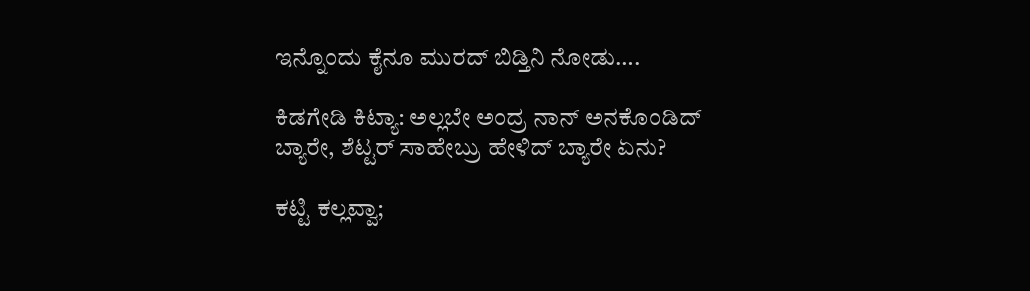ಇನ್ನೊಂದು ಕೈನೂ ಮುರದ್ ಬಿಡ್ತಿನಿ ನೋಡು….

ಕಿಡಗೇಡಿ ಕಿಟ್ಯಾ: ಅಲ್ಲಬೇ ಅಂದ್ರ ನಾನ್ ಅನಕೊಂಡಿದ್ ಬ್ಯಾರೇ, ಶೆಟ್ಟರ್ ಸಾಹೇಬ್ರು ಹೇಳಿದ್ ಬ್ಯಾರೇ ಏನು?

ಕಟ್ಟಿ ಕಲ್ಲವ್ವಾ;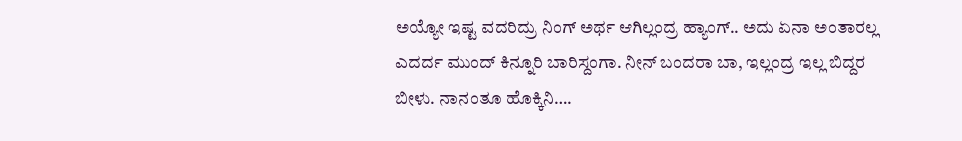ಅಯ್ಯೋ ಇಷ್ಟ ವದರಿದ್ರು ನಿಂಗ್ ಅರ್ಥ ಆಗಿಲ್ಲಂದ್ರ ಹ್ಯಾಂಗ್.. ಅದು ಏನಾ ಅಂತಾರಲ್ಲ ಎದರ್ದ ಮುಂದ್ ಕಿನ್ನೂರಿ ಬಾರಿಸ್ದಂಗಾ. ನೀನ್ ಬಂದರಾ ಬಾ, ಇಲ್ಲಂದ್ರ ಇಲ್ಲ ಬಿದ್ದರ ಬೀಳು. ನಾನಂತೂ ಹೊಕ್ಕಿನಿ….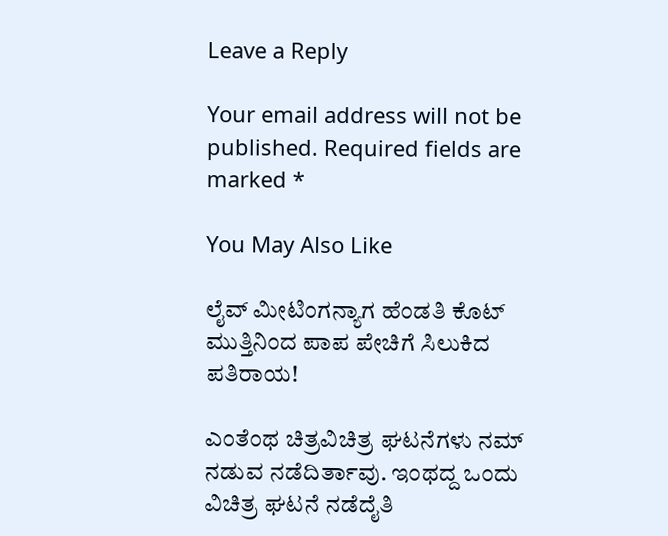Leave a Reply

Your email address will not be published. Required fields are marked *

You May Also Like

ಲೈವ್ ಮೀಟಿಂಗನ್ಯಾಗ ಹೆಂಡತಿ ಕೊಟ್ ಮುತ್ತಿನಿಂದ ಪಾಪ ಪೇಚಿಗೆ ಸಿಲುಕಿದ ಪತಿರಾಯ!

ಎಂತೆಂಥ ಚಿತ್ರವಿಚಿತ್ರ ಘಟನೆಗಳು ನಮ್ ನಡುವ ನಡೆದಿರ್ತಾವು. ಇಂಥದ್ದ ಒಂದು ವಿಚಿತ್ರ ಘಟನೆ ನಡೆದೈತಿ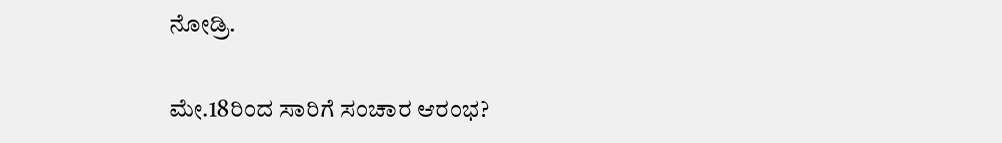ನೋಡ್ರಿ.

ಮೇ.18ರಿಂದ ಸಾರಿಗೆ ಸಂಚಾರ ಆರಂಭ?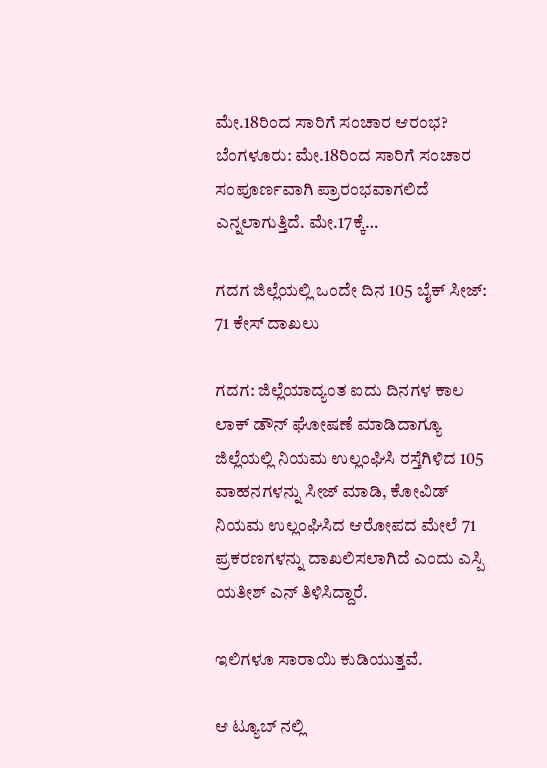ಮೇ.18ರಿಂದ ಸಾರಿಗೆ ಸಂಚಾರ ಆರಂಭ? ಬೆಂಗಳೂರು: ಮೇ.18ರಿಂದ ಸಾರಿಗೆ ಸಂಚಾರ ಸಂಪೂರ್ಣವಾಗಿ ಪ್ರಾರಂಭವಾಗಲಿದೆ ಎನ್ನಲಾಗುತ್ತಿದೆ. ಮೇ.17ಕ್ಕೆ…

ಗದಗ ಜಿಲ್ಲೆಯಲ್ಲಿ ಒಂದೇ ದಿನ 105 ಬೈಕ್ ಸೀಜ್: 71 ಕೇಸ್ ದಾಖಲು

ಗದಗ: ಜಿಲ್ಲೆಯಾದ್ಯಂತ ಐದು ದಿನಗಳ ಕಾಲ ಲಾಕ್ ಡೌನ್ ಘೋಷಣೆ ಮಾಡಿದಾಗ್ಯೂ ಜಿಲ್ಲೆಯಲ್ಲಿ ನಿಯಮ ಉಲ್ಲಂಘಿಸಿ ರಸ್ತೆಗಿಳಿದ 105 ವಾಹನಗಳನ್ನು ಸೀಜ್ ಮಾಡಿ, ಕೋವಿಡ್ ನಿಯಮ ಉಲ್ಲಂಘಿಸಿದ ಆರೋಪದ ಮೇಲೆ 71 ಪ್ರಕರಣಗಳನ್ನು ದಾಖಲಿಸಲಾಗಿದೆ ಎಂದು ಎಸ್ಪಿ ಯತೀಶ್ ಎನ್ ತಿಳಿಸಿದ್ದಾರೆ.

ಇಲಿಗಳೂ ಸಾರಾಯಿ ಕುಡಿಯುತ್ತವೆ.

ಆ ಟ್ಯೂಬ್ ನಲ್ಲಿ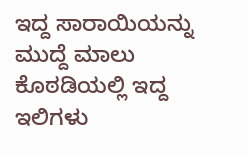ಇದ್ದ ಸಾರಾಯಿಯನ್ನು ಮುದ್ದೆ ಮಾಲು ಕೊಠಡಿಯಲ್ಲಿ ಇದ್ದ ಇಲಿಗಳು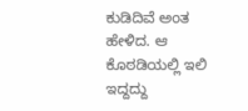ಕುಡಿದಿವೆ ಅಂತ ಹೇಳಿದ. ಆ ಕೊಠಡಿಯಲ್ಲಿ ಇಲಿ ಇದ್ದದ್ದು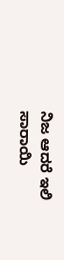ನಿಜ ಆದರೆ ಇಲಿ ಸಾರಾಯಿ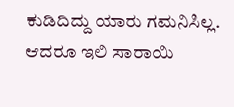ಕುಡಿದಿದ್ದು ಯಾರು ಗಮನಿಸಿಲ್ಲ. ಆದರೂ ಇಲಿ ಸಾರಾಯಿ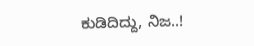ಕುಡಿದಿದ್ದು, ನಿಜ..!